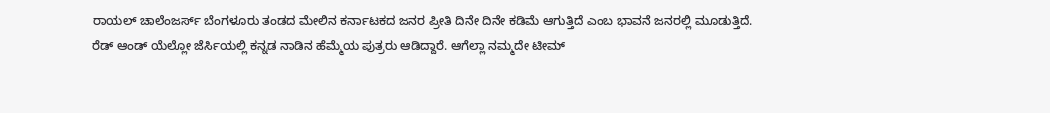ರಾಯಲ್ ಚಾಲೆಂಜರ್ಸ್ ಬೆಂಗಳೂರು ತಂಡದ ಮೇಲಿನ ಕರ್ನಾಟಕದ ಜನರ ಪ್ರೀತಿ ದಿನೇ ದಿನೇ ಕಡಿಮೆ ಆಗುತ್ತಿದೆ ಎಂಬ ಭಾವನೆ ಜನರಲ್ಲಿ ಮೂಡುತ್ತಿದೆ. ರೆಡ್ ಆಂಡ್ ಯೆಲ್ಲೋ ಜೆರ್ಸಿಯಲ್ಲಿ ಕನ್ನಡ ನಾಡಿನ ಹೆಮ್ಮೆಯ ಪುತ್ರರು ಆಡಿದ್ದಾರೆ. ಆಗೆಲ್ಲಾ ನಮ್ಮದೇ ಟೀಮ್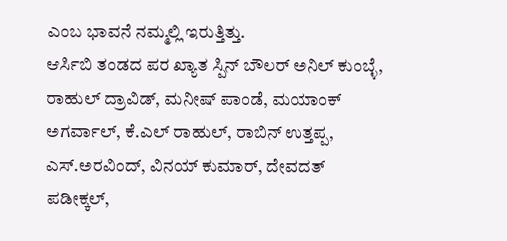ಎಂಬ ಭಾವನೆ ನಮ್ಮಲ್ಲಿ ಇರುತ್ತಿತ್ತು.
ಆರ್ಸಿಬಿ ತಂಡದ ಪರ ಖ್ಯಾತ ಸ್ಪಿನ್ ಬೌಲರ್ ಅನಿಲ್ ಕುಂಬ್ಳೆ, ರಾಹುಲ್ ದ್ರಾವಿಡ್, ಮನೀಷ್ ಪಾಂಡೆ, ಮಯಾಂಕ್ ಅಗರ್ವಾಲ್, ಕೆ.ಎಲ್ ರಾಹುಲ್, ರಾಬಿನ್ ಉತ್ತಪ್ಪ, ಎಸ್.ಅರವಿಂದ್, ವಿನಯ್ ಕುಮಾರ್, ದೇವದತ್ ಪಡೀಕ್ಕಲ್,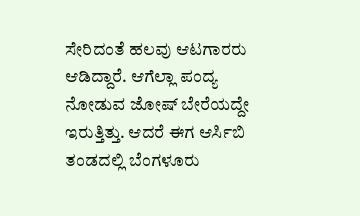ಸೇರಿದಂತೆ ಹಲವು ಆಟಗಾರರು ಆಡಿದ್ದಾರೆ. ಆಗೆಲ್ಲಾ ಪಂದ್ಯ ನೋಡುವ ಜೋಷ್ ಬೇರೆಯದ್ದೇ ಇರುತ್ತಿತ್ತು. ಆದರೆ ಈಗ ಆರ್ಸಿಬಿ ತಂಡದಲ್ಲಿ ಬೆಂಗಳೂರು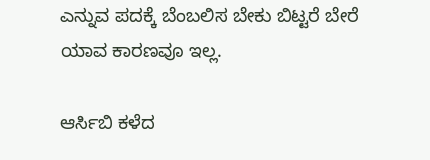ಎನ್ನುವ ಪದಕ್ಕೆ ಬೆಂಬಲಿಸ ಬೇಕು ಬಿಟ್ಟರೆ ಬೇರೆ ಯಾವ ಕಾರಣವೂ ಇಲ್ಲ.

ಆರ್ಸಿಬಿ ಕಳೆದ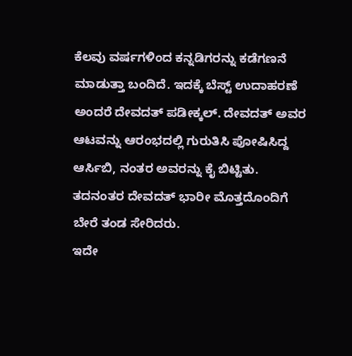ಕೆಲವು ವರ್ಷಗಳಿಂದ ಕನ್ನಡಿಗರನ್ನು ಕಡೆಗಣನೆ ಮಾಡುತ್ತಾ ಬಂದಿದೆ. ಇದಕ್ಕೆ ಬೆಸ್ಟ್ ಉದಾಹರಣೆ ಅಂದರೆ ದೇವದತ್ ಪಡೀಕ್ಕಲ್. ದೇವದತ್ ಅವರ ಆಟವನ್ನು ಆರಂಭದಲ್ಲಿ ಗುರುತಿಸಿ ಪೋಷಿಸಿದ್ದ ಆರ್ಸಿಬಿ, ನಂತರ ಅವರನ್ನು ಕೈ ಬಿಟ್ಟಿತು. ತದನಂತರ ದೇವದತ್ ಭಾರೀ ಮೊತ್ತದೊಂದಿಗೆ ಬೇರೆ ತಂಡ ಸೇರಿದರು.
ಇದೇ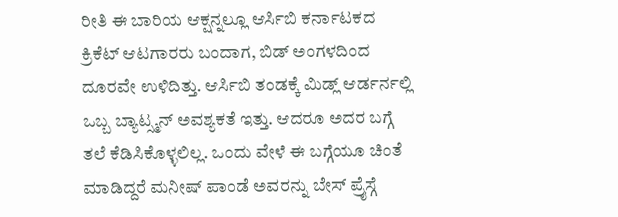ರೀತಿ ಈ ಬಾರಿಯ ಆಕ್ಷನ್ನಲ್ಲೂ ಆರ್ಸಿಬಿ ಕರ್ನಾಟಕದ ಕ್ರಿಕೆಟ್ ಆಟಗಾರರು ಬಂದಾಗ, ಬಿಡ್ ಅಂಗಳದಿಂದ ದೂರವೇ ಉಳಿದಿತ್ತು. ಆರ್ಸಿಬಿ ತಂಡಕ್ಕೆ ಮಿಡ್ಲ್ ಆರ್ಡರ್ನಲ್ಲಿ ಒಬ್ಬ ಬ್ಯಾಟ್ಸ್ಮನ್ ಅವಶ್ಯಕತೆ ಇತ್ತು. ಆದರೂ ಅದರ ಬಗ್ಗೆ ತಲೆ ಕೆಡಿಸಿಕೊಳ್ಳಲಿಲ್ಲ. ಒಂದು ವೇಳೆ ಈ ಬಗ್ಗೆಯೂ ಚಿಂತೆ ಮಾಡಿದ್ದರೆ ಮನೀಷ್ ಪಾಂಡೆ ಅವರನ್ನು ಬೇಸ್ ಪ್ರೈಸ್ಗೆ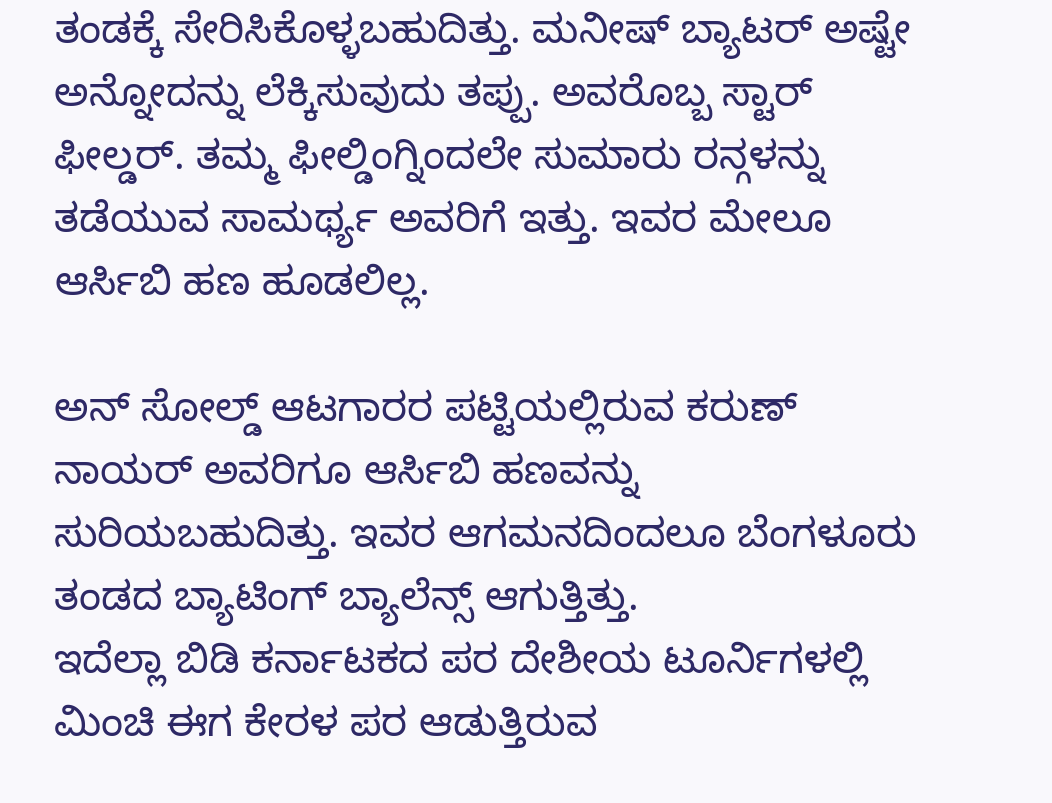ತಂಡಕ್ಕೆ ಸೇರಿಸಿಕೊಳ್ಳಬಹುದಿತ್ತು. ಮನೀಷ್ ಬ್ಯಾಟರ್ ಅಷ್ಟೇ ಅನ್ನೋದನ್ನು ಲೆಕ್ಕಿಸುವುದು ತಪ್ಪು. ಅವರೊಬ್ಬ ಸ್ಟಾರ್ ಫೀಲ್ಡರ್. ತಮ್ಮ ಫೀಲ್ಡಿಂಗ್ನಿಂದಲೇ ಸುಮಾರು ರನ್ಗಳನ್ನು ತಡೆಯುವ ಸಾಮರ್ಥ್ಯ ಅವರಿಗೆ ಇತ್ತು. ಇವರ ಮೇಲೂ ಆರ್ಸಿಬಿ ಹಣ ಹೂಡಲಿಲ್ಲ.

ಅನ್ ಸೋಲ್ಡ್ ಆಟಗಾರರ ಪಟ್ಟಿಯಲ್ಲಿರುವ ಕರುಣ್ ನಾಯರ್ ಅವರಿಗೂ ಆರ್ಸಿಬಿ ಹಣವನ್ನು ಸುರಿಯಬಹುದಿತ್ತು. ಇವರ ಆಗಮನದಿಂದಲೂ ಬೆಂಗಳೂರು ತಂಡದ ಬ್ಯಾಟಿಂಗ್ ಬ್ಯಾಲೆನ್ಸ್ ಆಗುತ್ತಿತ್ತು.
ಇದೆಲ್ಲಾ ಬಿಡಿ ಕರ್ನಾಟಕದ ಪರ ದೇಶೀಯ ಟೂರ್ನಿಗಳಲ್ಲಿ ಮಿಂಚಿ ಈಗ ಕೇರಳ ಪರ ಆಡುತ್ತಿರುವ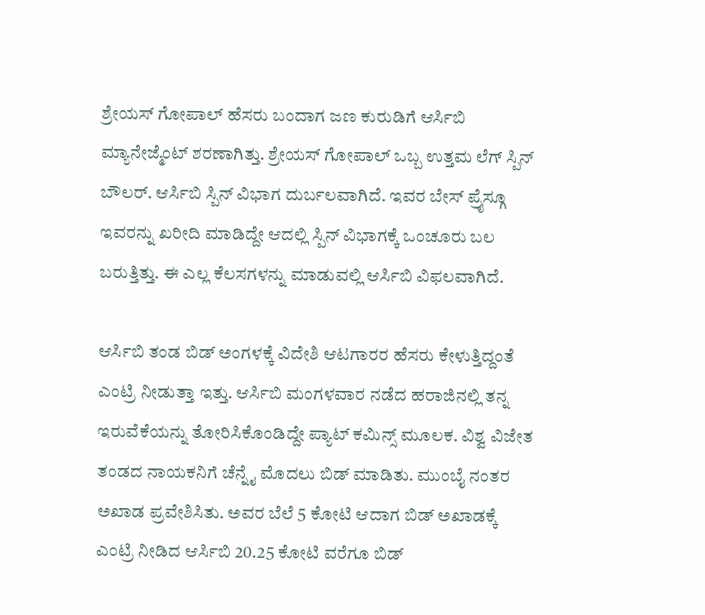ಶ್ರೇಯಸ್ ಗೋಪಾಲ್ ಹೆಸರು ಬಂದಾಗ ಜಣ ಕುರುಡಿಗೆ ಆರ್ಸಿಬಿ ಮ್ಯಾನೇಜ್ಮೆಂಟ್ ಶರಣಾಗಿತ್ತು. ಶ್ರೇಯಸ್ ಗೋಪಾಲ್ ಒಬ್ಬ ಉತ್ತಮ ಲೆಗ್ ಸ್ಪಿನ್ ಬೌಲರ್. ಆರ್ಸಿಬಿ ಸ್ಪಿನ್ ವಿಭಾಗ ದುರ್ಬಲವಾಗಿದೆ. ಇವರ ಬೇಸ್ ಪ್ರೈಸ್ಗೂ ಇವರನ್ನು ಖರೀದಿ ಮಾಡಿದ್ದೇ ಆದಲ್ಲಿ ಸ್ಪಿನ್ ವಿಭಾಗಕ್ಕೆ ಒಂಚೂರು ಬಲ ಬರುತ್ತಿತ್ತು. ಈ ಎಲ್ಲ ಕೆಲಸಗಳನ್ನು ಮಾಡುವಲ್ಲಿ ಆರ್ಸಿಬಿ ವಿಫಲವಾಗಿದೆ.

ಆರ್ಸಿಬಿ ತಂಡ ಬಿಡ್ ಅಂಗಳಕ್ಕೆ ವಿದೇಶಿ ಆಟಗಾರರ ಹೆಸರು ಕೇಳುತ್ತಿದ್ದಂತೆ ಎಂಟ್ರಿ ನೀಡುತ್ತಾ ಇತ್ತು. ಆರ್ಸಿಬಿ ಮಂಗಳವಾರ ನಡೆದ ಹರಾಜಿನಲ್ಲಿ ತನ್ನ ಇರುವೆಕೆಯನ್ನು ತೋರಿಸಿಕೊಂಡಿದ್ದೇ ಪ್ಯಾಟ್ ಕಮಿನ್ಸ್ ಮೂಲಕ. ವಿಶ್ವ ವಿಜೇತ ತಂಡದ ನಾಯಕನಿಗೆ ಚೆನ್ನೈ ಮೊದಲು ಬಿಡ್ ಮಾಡಿತು. ಮುಂಬೈ ನಂತರ ಅಖಾಡ ಪ್ರವೇಶಿಸಿತು. ಅವರ ಬೆಲೆ 5 ಕೋಟಿ ಆದಾಗ ಬಿಡ್ ಅಖಾಡಕ್ಕೆ ಎಂಟ್ರಿ ನೀಡಿದ ಆರ್ಸಿಬಿ 20.25 ಕೋಟಿ ವರೆಗೂ ಬಿಡ್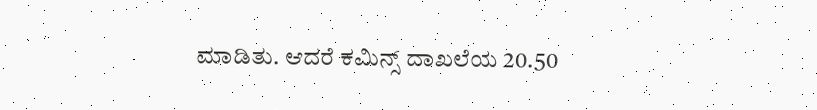ಮಾಡಿತು. ಆದರೆ ಕಮಿನ್ಸ್ ದಾಖಲೆಯ 20.50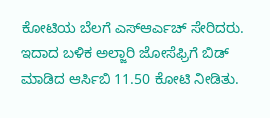ಕೋಟಿಯ ಬೆಲಗೆ ಎಸ್ಆರ್ಎಚ್ ಸೇರಿದರು.
ಇದಾದ ಬಳಿಕ ಅಲ್ಜಾರಿ ಜೋಸೆಫ್ರಿಗೆ ಬಿಡ್ ಮಾಡಿದ ಆರ್ಸಿಬಿ 11.50 ಕೋಟಿ ನೀಡಿತು.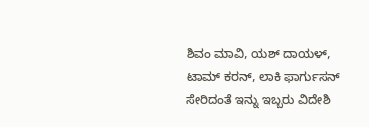ಶಿವಂ ಮಾವಿ, ಯಶ್ ದಾಯಳ್, ಟಾಮ್ ಕರನ್, ಲಾಕಿ ಫಾರ್ಗುಸನ್ ಸೇರಿದಂತೆ ಇನ್ನು ಇಬ್ಬರು ವಿದೇಶಿ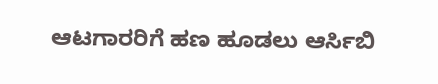ಆಟಗಾರರಿಗೆ ಹಣ ಹೂಡಲು ಆರ್ಸಿಬಿ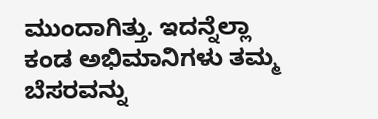ಮುಂದಾಗಿತ್ತು. ಇದನ್ನೆಲ್ಲಾ ಕಂಡ ಅಭಿಮಾನಿಗಳು ತಮ್ಮ ಬೆಸರವನ್ನು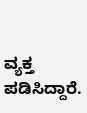ವ್ಯಕ್ತ ಪಡಿಸಿದ್ದಾರೆ.